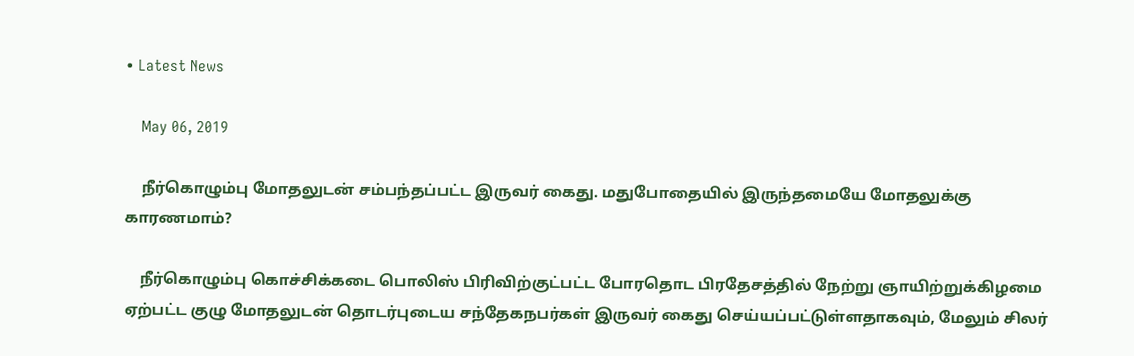• Latest News

    May 06, 2019

    நீர்கொழும்பு மோதலுடன் சம்பந்தப்பட்ட இருவர் கைது. மதுபோதையில் இருந்தமையே மோதலுக்கு காரணமாம்?

    நீர்கொழும்பு கொச்சிக்கடை பொலிஸ் பிரிவிற்குட்பட்ட போரதொட பிரதேசத்தில் நேற்று ஞாயிற்றுக்கிழமை ஏற்பட்ட குழு மோதலுடன் தொடர்புடைய சந்தேகநபர்கள் இருவர் கைது செய்யப்பட்டுள்ளதாகவும், மேலும் சிலர்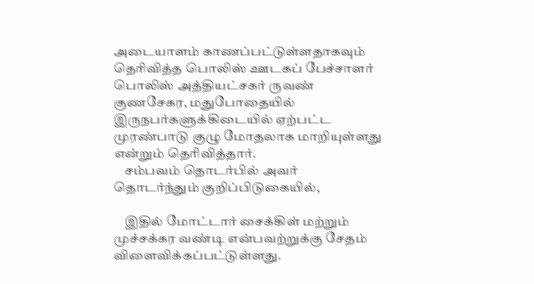அடையாளம் காணப்பட்டுள்ளதாகவும் தெரிவித்த பொலிஸ் ஊடகப் பேச்சாளர் பொலிஸ் அத்தியட்சகர் ருவண் குணசேகர, மதுபோதையில் இருநபர்களுக்கிடையில் ஏற்பட்ட முரண்பாடு குழு மோதலாக மாறியுள்ளது என்றும் தெரிவித்தார்.
    சம்பவம் தொடர்பில் அவர் தொடர்ந்தும் குறிப்பிடுகையில்,

    இதில் மோட்டார் சைக்கிள் மற்றும் முச்சக்கர வண்டி என்பவற்றுக்கு சேதம் விளைவிக்கப்பட்டுள்ளது.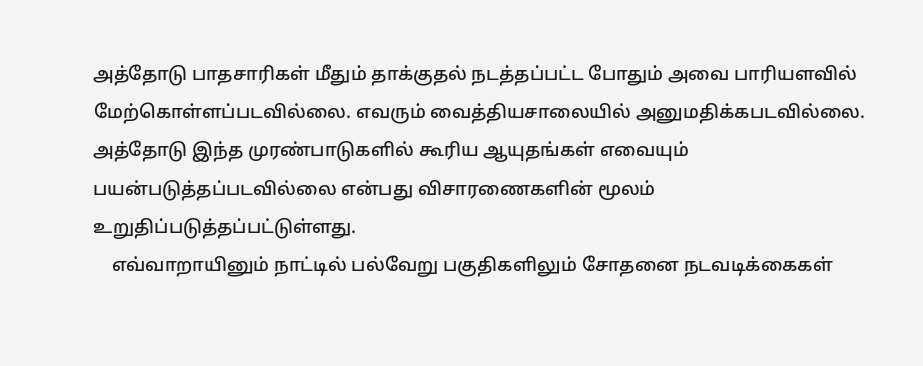அத்தோடு பாதசாரிகள் மீதும் தாக்குதல் நடத்தப்பட்ட போதும் அவை பாரியளவில் மேற்கொள்ளப்படவில்லை. எவரும் வைத்தியசாலையில் அனுமதிக்கபடவில்லை. அத்தோடு இந்த முரண்பாடுகளில் கூரிய ஆயுதங்கள் எவையும் பயன்படுத்தப்படவில்லை என்பது விசாரணைகளின் மூலம் உறுதிப்படுத்தப்பட்டுள்ளது.
    எவ்வாறாயினும் நாட்டில் பல்வேறு பகுதிகளிலும் சோதனை நடவடிக்கைகள்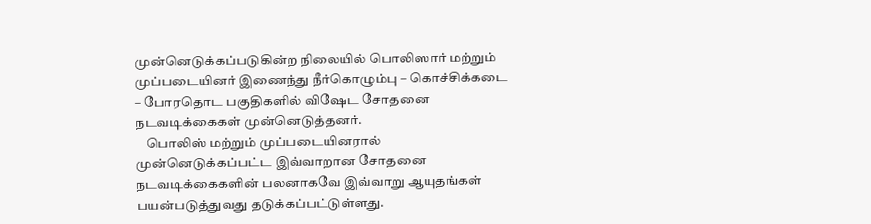முன்னெடுக்கப்படுகின்ற நிலையில் பொலிஸார் மற்றும் முப்படையினர் இணைந்து நீர்கொழும்பு – கொச்சிக்கடை – போரதொட பகுதிகளில் விஷேட சோதனை நடவடிக்கைகள் முன்னெடுத்தனர்.
    பொலிஸ் மற்றும் முப்படையினரால் முன்னெடுக்கப்பட்ட இவ்வாறான சோதனை நடவடிக்கைகளின் பலனாகவே இவ்வாறு ஆயுதங்கள் பயன்படுத்துவது தடுக்கப்பட்டுள்ளது.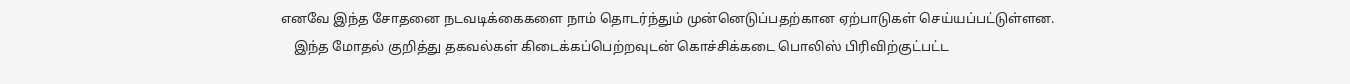எனவே இந்த சோதனை நடவடிக்கைகளை நாம் தொடர்ந்தும் முன்னெடுப்பதற்கான ஏற்பாடுகள் செய்யப்பட்டுள்ளன.
    இந்த மோதல் குறித்து தகவல்கள் கிடைக்கப்பெற்றவுடன் கொச்சிக்கடை பொலிஸ் பிரிவிற்குட்பட்ட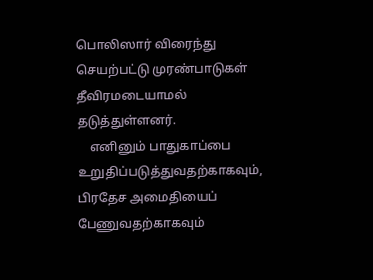பொலிஸார் விரைந்து செயற்பட்டு முரண்பாடுகள் தீவிரமடையாமல் தடுத்துள்ளனர்.
    எனினும் பாதுகாப்பை உறுதிப்படுத்துவதற்காகவும், பிரதேச அமைதியைப் பேணுவதற்காகவும்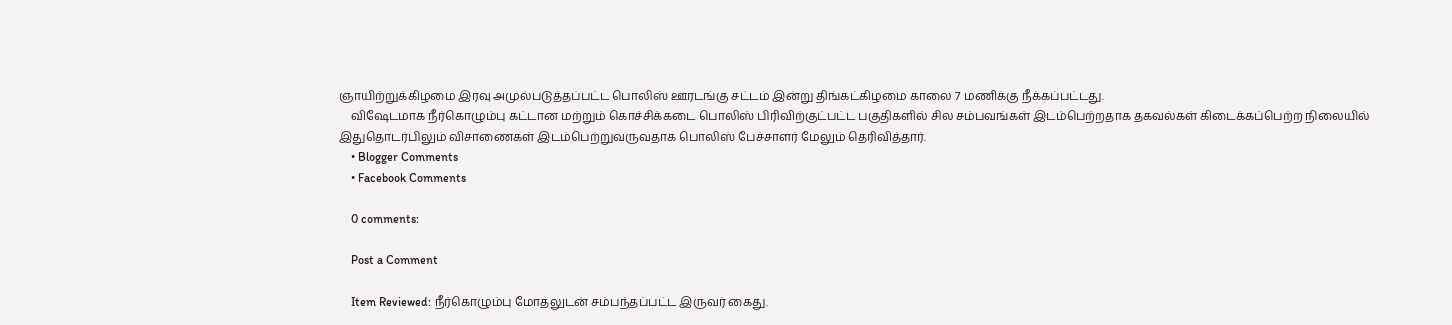ஞாயிற்றுக்கிழமை இரவு அமுல்படுத்தப்பட்ட பொலிஸ் ஊரடங்கு சட்டம் இன்று திங்கட்கிழமை காலை 7 மணிக்கு நீக்கப்பட்டது.
    விஷேடமாக நீர்கொழும்பு கட்டான மற்றும் கொச்சிக்கடை பொலிஸ் பிரிவிற்குட்பட்ட பகுதிகளில் சில சம்பவங்கள் இடம்பெற்றதாக தகவல்கள் கிடைக்கப்பெற்ற நிலையில் இதுதொடர்பிலும் விசாணைகள் இடம்பெற்றுவருவதாக பொலிஸ் பேச்சாளர் மேலும் தெரிவித்தார்.
    • Blogger Comments
    • Facebook Comments

    0 comments:

    Post a Comment

    Item Reviewed: நீர்கொழும்பு மோதலுடன் சம்பந்தப்பட்ட இருவர் கைது.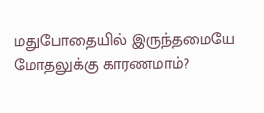மதுபோதையில் இருந்தமையே மோதலுக்கு காரணமாம்?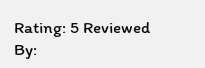Rating: 5 Reviewed By: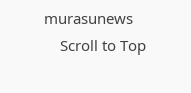murasunews
    Scroll to Top